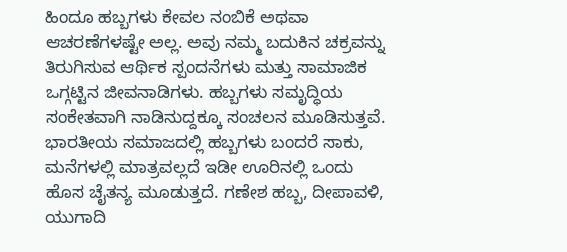ಹಿಂದೂ ಹಬ್ಬಗಳು ಕೇವಲ ನಂಬಿಕೆ ಅಥವಾ ಆಚರಣೆಗಳಷ್ಟೇ ಅಲ್ಲ. ಅವು ನಮ್ಮ ಬದುಕಿನ ಚಕ್ರವನ್ನು ತಿರುಗಿಸುವ ಆರ್ಥಿಕ ಸ್ಪಂದನೆಗಳು ಮತ್ತು ಸಾಮಾಜಿಕ ಒಗ್ಗಟ್ಟಿನ ಜೀವನಾಡಿಗಳು. ಹಬ್ಬಗಳು ಸಮೃದ್ಧಿಯ ಸಂಕೇತವಾಗಿ ನಾಡಿನುದ್ದಕ್ಕೂ ಸಂಚಲನ ಮೂಡಿಸುತ್ತವೆ.
ಭಾರತೀಯ ಸಮಾಜದಲ್ಲಿ ಹಬ್ಬಗಳು ಬಂದರೆ ಸಾಕು, ಮನೆಗಳಲ್ಲಿ ಮಾತ್ರವಲ್ಲದೆ ಇಡೀ ಊರಿನಲ್ಲಿ ಒಂದು ಹೊಸ ಚೈತನ್ಯ ಮೂಡುತ್ತದೆ. ಗಣೇಶ ಹಬ್ಬ, ದೀಪಾವಳಿ, ಯುಗಾದಿ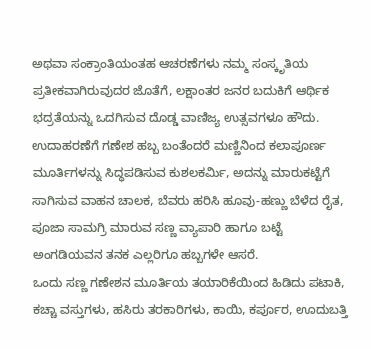ಅಥವಾ ಸಂಕ್ರಾಂತಿಯಂತಹ ಆಚರಣೆಗಳು ನಮ್ಮ ಸಂಸ್ಕೃತಿಯ ಪ್ರತೀಕವಾಗಿರುವುದರ ಜೊತೆಗೆ, ಲಕ್ಷಾಂತರ ಜನರ ಬದುಕಿಗೆ ಆರ್ಥಿಕ ಭದ್ರತೆಯನ್ನು ಒದಗಿಸುವ ದೊಡ್ಡ ವಾಣಿಜ್ಯ ಉತ್ಸವಗಳೂ ಹೌದು.
ಉದಾಹರಣೆಗೆ ಗಣೇಶ ಹಬ್ಬ ಬಂತೆಂದರೆ ಮಣ್ಣಿನಿಂದ ಕಲಾಪೂರ್ಣ ಮೂರ್ತಿಗಳನ್ನು ಸಿದ್ಧಪಡಿಸುವ ಕುಶಲಕರ್ಮಿ, ಅದನ್ನು ಮಾರುಕಟ್ಟೆಗೆ ಸಾಗಿಸುವ ವಾಹನ ಚಾಲಕ, ಬೆವರು ಹರಿಸಿ ಹೂವು-ಹಣ್ಣು ಬೆಳೆದ ರೈತ, ಪೂಜಾ ಸಾಮಗ್ರಿ ಮಾರುವ ಸಣ್ಣ ವ್ಯಾಪಾರಿ ಹಾಗೂ ಬಟ್ಟೆ ಅಂಗಡಿಯವನ ತನಕ ಎಲ್ಲರಿಗೂ ಹಬ್ಬಗಳೇ ಆಸರೆ.
ಒಂದು ಸಣ್ಣ ಗಣೇಶನ ಮೂರ್ತಿಯ ತಯಾರಿಕೆಯಿಂದ ಹಿಡಿದು ಪಟಾಕಿ, ಕಚ್ಚಾ ವಸ್ತುಗಳು, ಹಸಿರು ತರಕಾರಿಗಳು, ಕಾಯಿ, ಕರ್ಪೂರ, ಊದುಬತ್ತಿ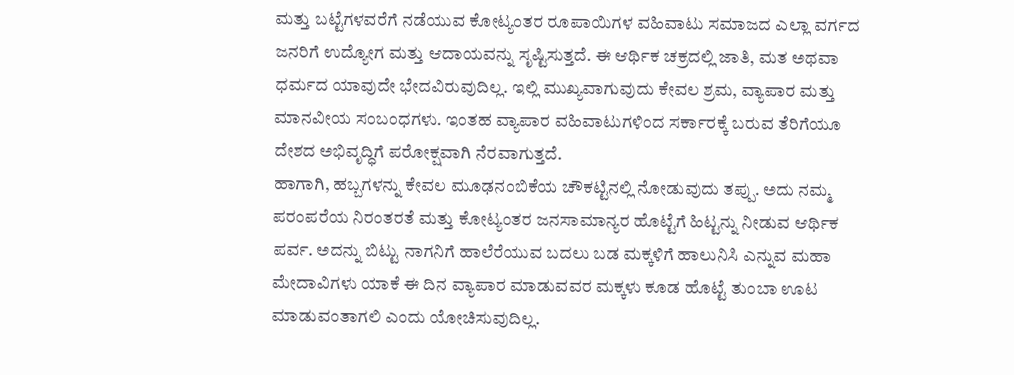ಮತ್ತು ಬಟ್ಟೆಗಳವರೆಗೆ ನಡೆಯುವ ಕೋಟ್ಯಂತರ ರೂಪಾಯಿಗಳ ವಹಿವಾಟು ಸಮಾಜದ ಎಲ್ಲಾ ವರ್ಗದ ಜನರಿಗೆ ಉದ್ಯೋಗ ಮತ್ತು ಆದಾಯವನ್ನು ಸೃಷ್ಟಿಸುತ್ತದೆ. ಈ ಆರ್ಥಿಕ ಚಕ್ರದಲ್ಲಿ ಜಾತಿ, ಮತ ಅಥವಾ ಧರ್ಮದ ಯಾವುದೇ ಭೇದವಿರುವುದಿಲ್ಲ. ಇಲ್ಲಿ ಮುಖ್ಯವಾಗುವುದು ಕೇವಲ ಶ್ರಮ, ವ್ಯಾಪಾರ ಮತ್ತು ಮಾನವೀಯ ಸಂಬಂಧಗಳು. ಇಂತಹ ವ್ಯಾಪಾರ ವಹಿವಾಟುಗಳಿಂದ ಸರ್ಕಾರಕ್ಕೆ ಬರುವ ತೆರಿಗೆಯೂ ದೇಶದ ಅಭಿವೃದ್ಧಿಗೆ ಪರೋಕ್ಷವಾಗಿ ನೆರವಾಗುತ್ತದೆ.
ಹಾಗಾಗಿ, ಹಬ್ಬಗಳನ್ನು ಕೇವಲ ಮೂಢನಂಬಿಕೆಯ ಚೌಕಟ್ಟಿನಲ್ಲಿ ನೋಡುವುದು ತಪ್ಪು. ಅದು ನಮ್ಮ ಪರಂಪರೆಯ ನಿರಂತರತೆ ಮತ್ತು ಕೋಟ್ಯಂತರ ಜನಸಾಮಾನ್ಯರ ಹೊಟ್ಟೆಗೆ ಹಿಟ್ಟನ್ನು ನೀಡುವ ಆರ್ಥಿಕ ಪರ್ವ. ಅದನ್ನು ಬಿಟ್ಟು ನಾಗನಿಗೆ ಹಾಲೆರೆಯುವ ಬದಲು ಬಡ ಮಕ್ಕಳಿಗೆ ಹಾಲುನಿಸಿ ಎನ್ನುವ ಮಹಾ ಮೇದಾವಿಗಳು ಯಾಕೆ ಈ ದಿನ ವ್ಯಾಪಾರ ಮಾಡುವವರ ಮಕ್ಕಳು ಕೂಡ ಹೊಟ್ಟೆ ತುಂಬಾ ಊಟ ಮಾಡುವಂತಾಗಲಿ ಎಂದು ಯೋಚಿಸುವುದಿಲ್ಲ.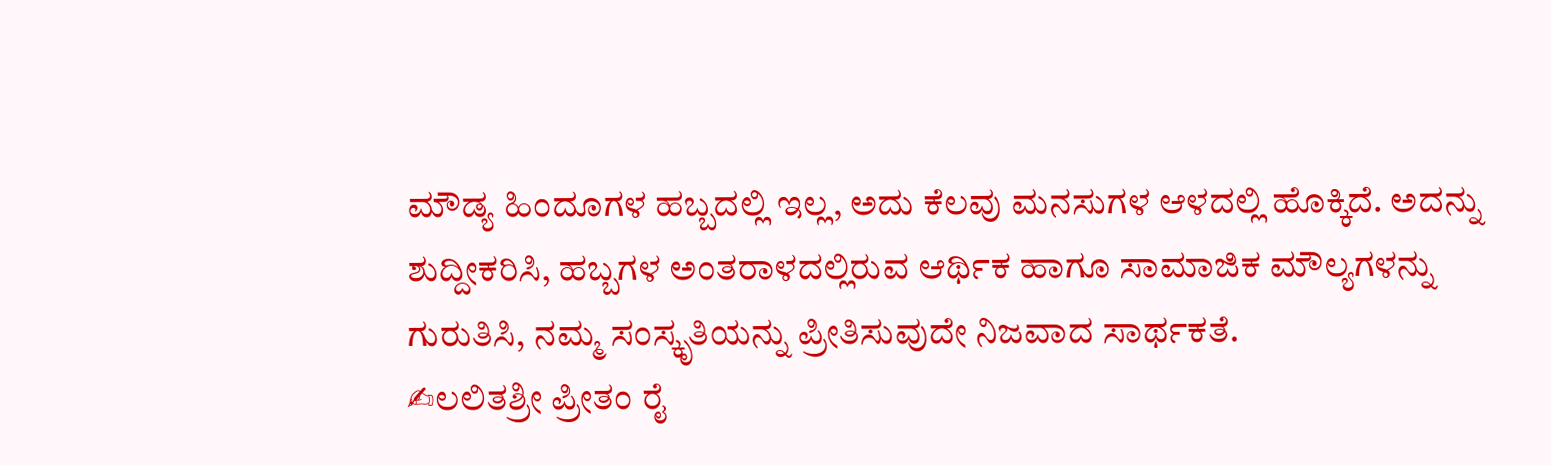ಮೌಡ್ಯ ಹಿಂದೂಗಳ ಹಬ್ಬದಲ್ಲಿ ಇಲ್ಲ, ಅದು ಕೆಲವು ಮನಸುಗಳ ಆಳದಲ್ಲಿ ಹೊಕ್ಕಿದೆ. ಅದನ್ನು ಶುದ್ದೀಕರಿಸಿ, ಹಬ್ಬಗಳ ಅಂತರಾಳದಲ್ಲಿರುವ ಆರ್ಥಿಕ ಹಾಗೂ ಸಾಮಾಜಿಕ ಮೌಲ್ಯಗಳನ್ನು ಗುರುತಿಸಿ, ನಮ್ಮ ಸಂಸ್ಕೃತಿಯನ್ನು ಪ್ರೀತಿಸುವುದೇ ನಿಜವಾದ ಸಾರ್ಥಕತೆ.
✍ಲಲಿತಶ್ರೀ ಪ್ರೀತಂ ರೈ